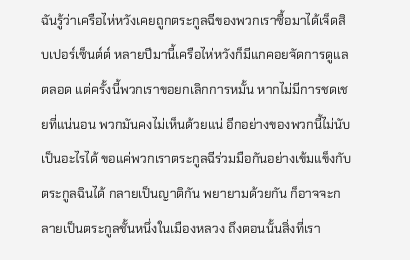ฉันรู้ว่าเครือไห่หวังเคยถูกตระกูลฉีของพวกเราซื้อมาได้เจ็ดสิบเปอร์เซ็นต์ต์ หลายปีมานี้เครือไห่หวังก็มีแกคอยจัดการดูแลตลอด แต่ครั้งนี้พวกเราขอยกเลิกการหมั้น หากไม่มีการชดเชยที่แน่นอน พวกมันคงไม่เห็นด้วยแน่ อีกอย่างของพวกนี้ไม่นับเป็นอะไรได้ ขอแค่พวกเราตระกูลฉีร่วมมือกันอย่างเข้มแข็งกับตระกูลฉินได้ กลายเป็นญาติกัน พยายามด้วยกัน ก็อาจจะกลายเป็นตระกูลชั้นหนึ่งในเมืองหลวง ถึงตอนนั้นสิ่งที่เรา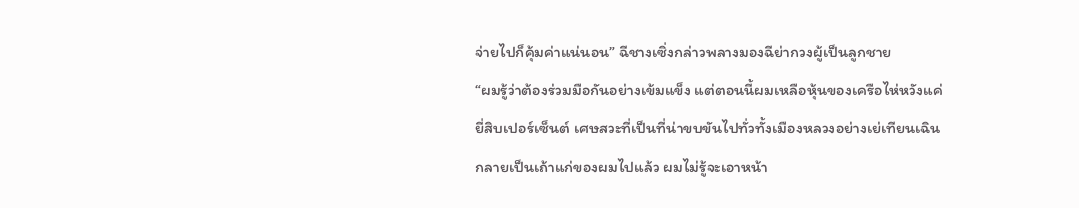จ่ายไปก็คุ้มค่าแน่นอน” ฉีชางเซิ่งกล่าวพลางมองฉีย่ากวงผู้เป็นลูกชาย
“ผมรู้ว่าต้องร่วมมือกันอย่างเข้มแข็ง แต่ตอนนี้ผมเหลือหุ้นของเครือไห่หวังแค่ยี่สิบเปอร์เซ็นต์ เศษสวะที่เป็นที่น่าขบขันไปทั่วทั้งเมืองหลวงอย่างเย่เทียนเฉินกลายเป็นเถ้าแก่ของผมไปแล้ว ผมไม่รู้จะเอาหน้า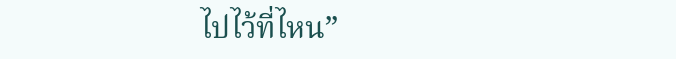ไปไว้ที่ไหน”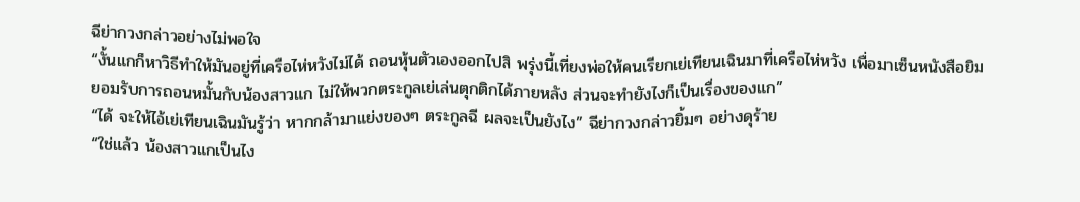ฉีย่ากวงกล่าวอย่างไม่พอใจ
“งั้นแกก็หาวิธีทำให้มันอยู่ที่เครือไห่หวังไม่ได้ ถอนหุ้นตัวเองออกไปสิ พรุ่งนี้เที่ยงพ่อให้คนเรียกเย่เทียนเฉินมาที่เครือไห่หวัง เพื่อมาเซ็นหนังสือยิมยอมรับการถอนหมั้นกับน้องสาวแก ไม่ให้พวกตระกูลเย่เล่นตุกติกได้ภายหลัง ส่วนจะทำยังไงก็เป็นเรื่องของแก”
“ได้ จะให้ไอ้เย่เทียนเฉินมันรู้ว่า หากกล้ามาแย่งของๆ ตระกูลฉี ผลจะเป็นยังไง” ฉีย่ากวงกล่าวยิ้มๆ อย่างดุร้าย
“ใช่แล้ว น้องสาวแกเป็นไง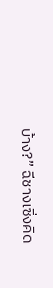บ้าง?” ฉีชางเซิ่งคิด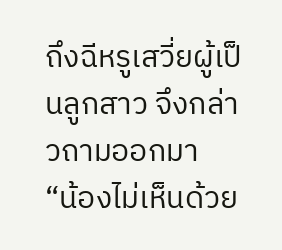ถึงฉีหรูเสวี่ยผู้เป็นลูกสาว จึงกล่าวถามออกมา
“น้องไม่เห็นด้วย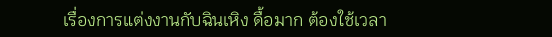เรื่องการแต่งงานกับฉินเหิง ดื้อมาก ต้องใช้เวลา